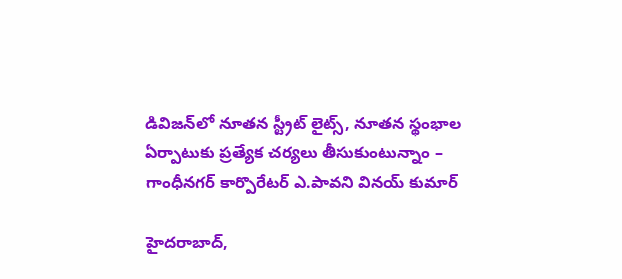డివిజన్‌లో నూతన స్ట్రీట్ లైట్స్, నూతన స్థంభాల ఏర్పాటుకు ప్రత్యేక చర్యలు తీసుకుంటున్నాం – గాంధీనగర్ కార్పొరేటర్ ఎ.పావని వినయ్ కుమార్

హైదరాబాద్,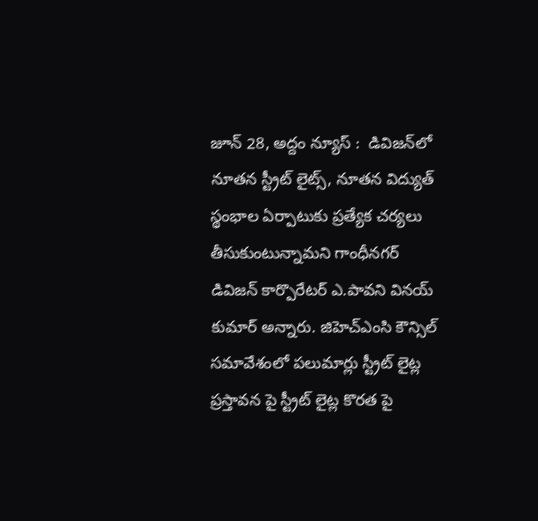జూన్ 28, అద్దం న్యూస్ :  డివిజన్‌లో నూతన స్ట్రీట్ లైట్స్, నూతన విద్యుత్ స్థంభాల ఏర్పాటుకు ప్రత్యేక చర్యలు తీసుకుంటున్నామ‌ని గాంధీనగర్ డివిజ‌న్ కార్పొరేటర్ ఎ.పావని వినయ్ కుమార్ అన్నారు. జిహెచ్ఎంసి కౌన్సిల్ స‌మావేశంలో ప‌లుమార్లు స్ట్రీట్ లైట్ల ప్ర‌స్తావ‌న పై స్ట్రీట్ లైట్ల కొర‌త పై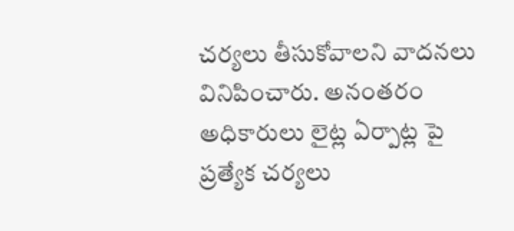చ‌ర్య‌లు తీసుకోవాల‌ని వాద‌న‌లు వినిపించారు. అనంత‌రం అధికారులు లైట్ల ఏర్పాట్ల పై ప్ర‌త్యేక చ‌ర్య‌లు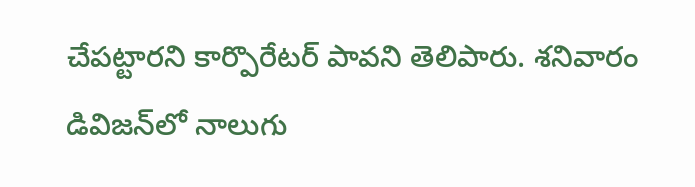చేప‌ట్టార‌ని కార్పొరేట‌ర్ పావ‌ని తెలిపారు. శనివారం డివిజ‌న్‌లో నాలుగు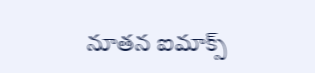నూత‌న ఐమాక్స్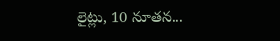లైట్లు, 10 నూత‌న...